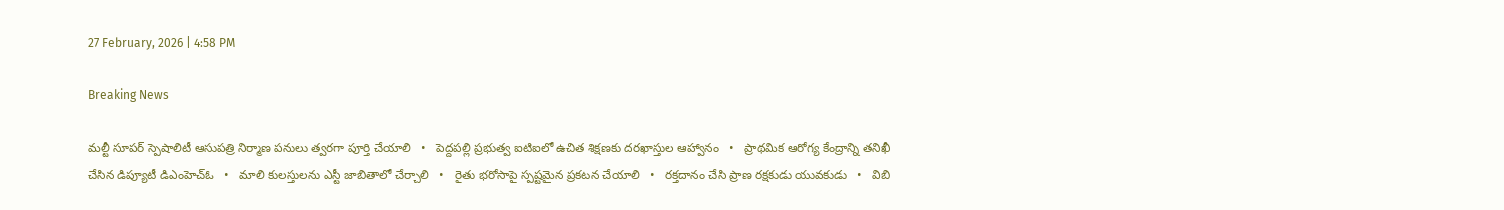27 February, 2026 | 4:58 PM

Breaking News

మల్టీ సూపర్ స్పెషాలిటీ ఆసుపత్రి నిర్మాణ పనులు త్వరగా పూర్తి చేయాలి   •   పెద్దపల్లి ప్రభుత్వ ఐటిఐలో ఉచిత శిక్షణకు దరఖాస్తుల ఆహ్వానం   •   ప్రాథమిక ఆరోగ్య కేంద్రాన్ని తనిఖీ చేసిన డిప్యూటీ డిఎంహెచ్ఓ   •   మాలి కులస్తులను ఎస్టీ జాబితాలో చేర్చాలి   •   రైతు భరోసాపై స్పష్టమైన ప్రకటన చేయాలి   •   రక్తదానం చేసి ప్రాణ రక్షకుడు యువకుడు   •   విబి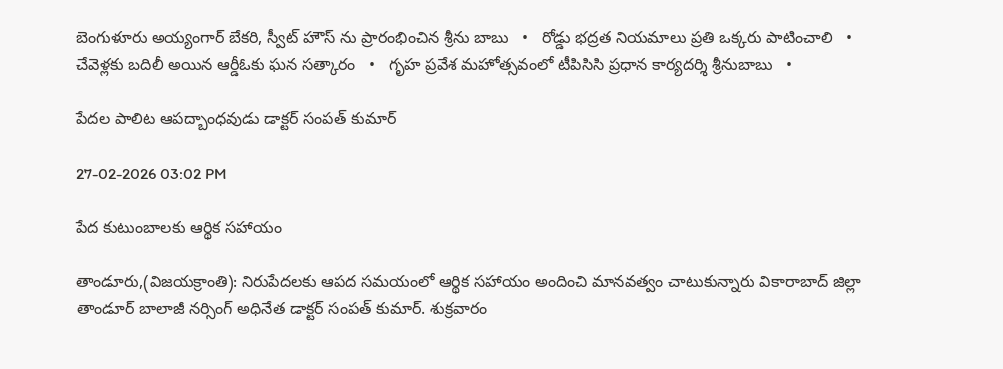బెంగుళూరు అయ్యంగార్ బేకరి, స్వీట్ హౌస్ ను ప్రారంభించిన శ్రీను బాబు   •   రోడ్డు భద్రత నియమాలు ప్రతి ఒక్కరు పాటించాలి   •   చేవెళ్లకు బదిలీ అయిన ఆర్డీఓకు ఘన సత్కారం   •   గృహ ప్రవేశ మహోత్సవంలో టీపిసిసి ప్రధాన కార్యదర్శి శ్రీనుబాబు   •

పేదల పాలిట ఆపద్బాంధవుడు డాక్టర్ సంపత్ కుమార్

27-02-2026 03:02 PM

పేద కుటుంబాలకు ఆర్థిక సహాయం

తాండూరు,(విజయక్రాంతి): నిరుపేదలకు ఆపద సమయంలో ఆర్థిక సహాయం అందించి మానవత్వం చాటుకున్నారు వికారాబాద్ జిల్లా తాండూర్ బాలాజీ నర్సింగ్ అధినేత డాక్టర్ సంపత్ కుమార్. శుక్రవారం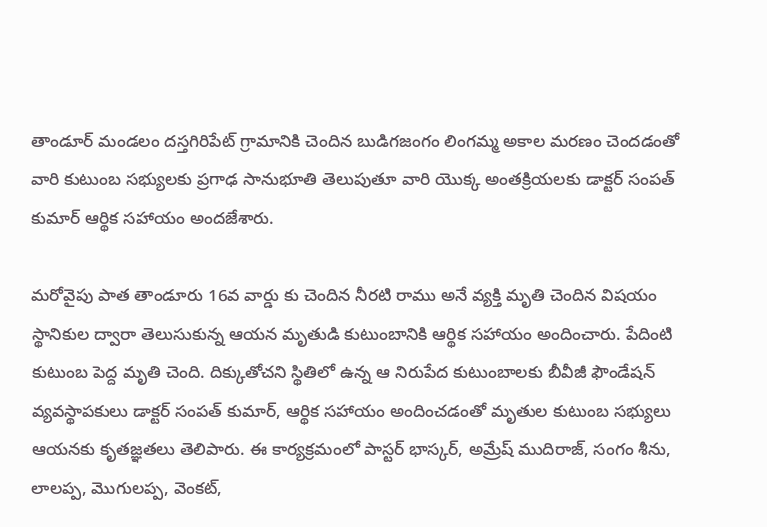తాండూర్ మండలం దస్తగిరిపేట్ గ్రామానికి చెందిన బుడిగజంగం లింగమ్మ అకాల మరణం చెందడంతో వారి కుటుంబ సభ్యులకు ప్రగాఢ సానుభూతి తెలుపుతూ వారి యొక్క అంతక్రియలకు డాక్టర్ సంపత్ కుమార్ ఆర్థిక సహాయం అందజేశారు.

మరోవైపు పాత తాండూరు 16వ వార్డు కు చెందిన నీరటి రాము అనే వ్యక్తి మృతి చెందిన విషయం స్థానికుల ద్వారా తెలుసుకున్న ఆయన మృతుడి కుటుంబానికి ఆర్థిక సహాయం అందించారు. పేదింటి కుటుంబ పెద్ద మృతి చెంది. దిక్కుతోచని స్థితిలో ఉన్న ఆ నిరుపేద కుటుంబాలకు బీవీజీ ఫౌండేషన్ వ్యవస్థాపకులు డాక్టర్ సంపత్ కుమార్, ఆర్థిక సహాయం అందించడంతో మృతుల కుటుంబ సభ్యులు ఆయనకు కృతజ్ఞతలు తెలిపారు. ఈ కార్యక్రమంలో పాస్టర్ భాస్కర్, అమ్రేష్ ముదిరాజ్, సంగం శీను, లాలప్ప, మొగులప్ప, వెంకట్,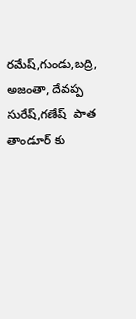రమేష్,గుండు,బద్రి, అజంతా, దేవప్ప సురేష్,గణేష్  పాత తాండూర్ కు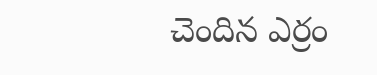చెందిన ఎర్రం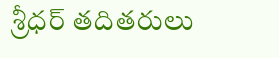శ్రీధర్ తదితరులు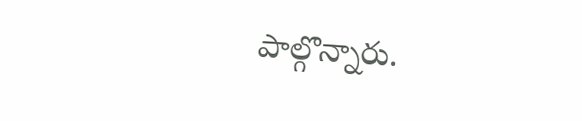పాల్గొన్నారు.